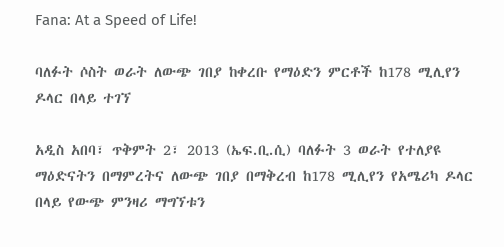Fana: At a Speed of Life!

ባለፉት ሶስት ወራት ለውጭ ገበያ ከቀረቡ የማዕድን ምርቶች ከ178 ሚሊየን ዶላር በላይ ተገኘ

አዲስ አበባ፣ ጥቅምት 2፣ 2013 (ኤፍ.ቢ.ሲ) ባለፉት 3 ወራት የተለያዩ ማዕድናትን በማምረትና ለውጭ ገበያ በማቅረብ ከ178 ሚሊየን የአሜሪካ ዶላር በላይ የውጭ ምንዛሪ ማግኘቱን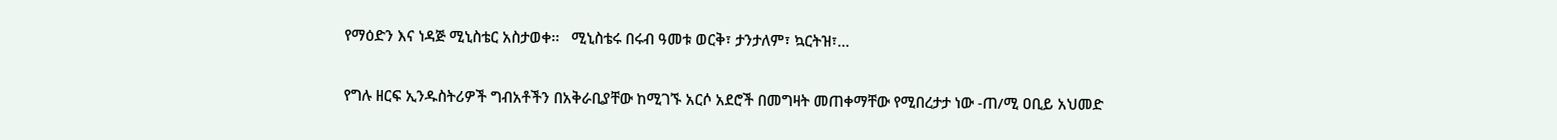የማዕድን እና ነዳጅ ሚኒስቴር አስታወቀ፡፡   ሚኒስቴሩ በሩብ ዓመቱ ወርቅ፣ ታንታለም፣ ኳርትዝ፣…

የግሉ ዘርፍ ኢንዱስትሪዎች ግብአቶችን በአቅራቢያቸው ከሚገኙ አርሶ አደሮች በመግዛት መጠቀማቸው የሚበረታታ ነው -ጠ/ሚ ዐቢይ አህመድ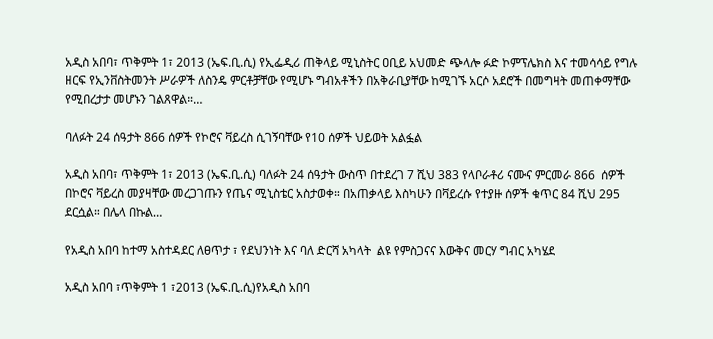አዲስ አበባ፣ ጥቅምት 1፣ 2013 (ኤፍ.ቢ.ሲ) የኢፌዲሪ ጠቅላይ ሚኒስትር ዐቢይ አህመድ ጭላሎ ፉድ ኮምፕሌክስ እና ተመሳሳይ የግሉ ዘርፍ የኢንቨስትመንት ሥራዎች ለስንዴ ምርቶቻቸው የሚሆኑ ግብአቶችን በአቅራቢያቸው ከሚገኙ አርሶ አደሮች በመግዛት መጠቀማቸው የሚበረታታ መሆኑን ገልጸዋል።…

ባለፉት 24 ሰዓታት 866 ሰዎች የኮሮና ቫይረስ ሲገኝባቸው የ10 ሰዎች ህይወት አልፏል

አዲስ አበባ፣ ጥቅምት 1፣ 2013 (ኤፍ.ቢ.ሲ) ባለፉት 24 ሰዓታት ውስጥ በተደረገ 7 ሺህ 383 የላቦራቶሪ ናሙና ምርመራ 866  ሰዎች በኮሮና ቫይረስ መያዛቸው መረጋገጡን የጤና ሚኒስቴር አስታወቀ። በአጠቃላይ እስካሁን በቫይረሱ የተያዙ ሰዎች ቁጥር 84 ሺህ 295 ደርሷል። በሌላ በኩል…

የአዲስ አበባ ከተማ አስተዳደር ለፀጥታ ፣ የደህንነት እና ባለ ድርሻ አካላት  ልዩ የምስጋናና እውቅና መርሃ ግብር አካሄደ

አዲስ አበባ ፣ጥቅምት 1 ፣2013 (ኤፍ.ቢ.ሲ)የአዲስ አበባ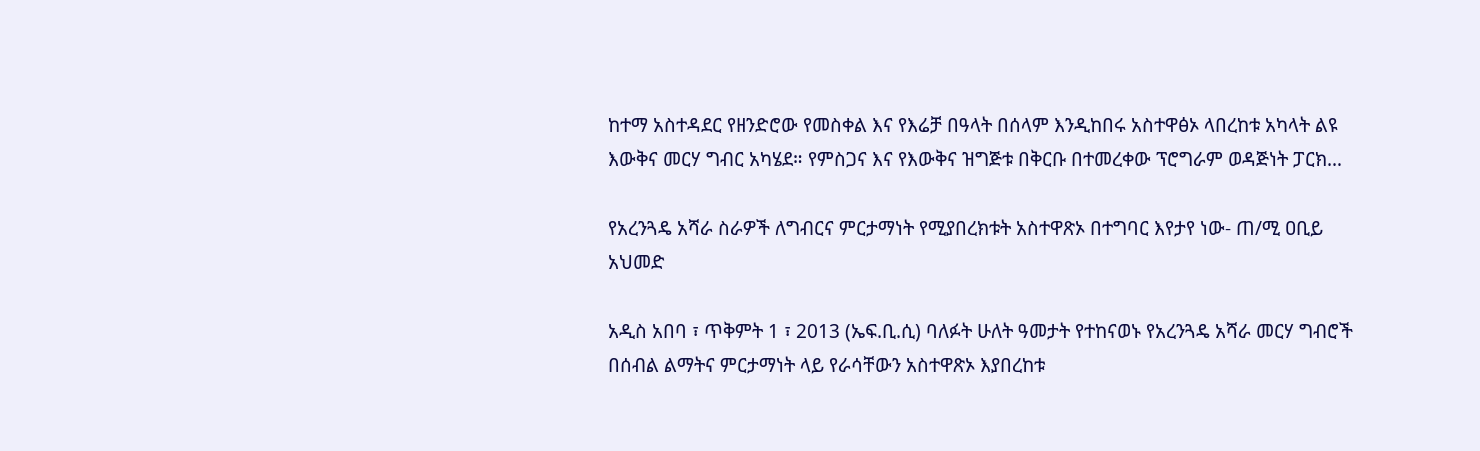ከተማ አስተዳደር የዘንድሮው የመስቀል እና የእሬቻ በዓላት በሰላም እንዲከበሩ አስተዋፅኦ ላበረከቱ አካላት ልዩ እውቅና መርሃ ግብር አካሄደ። የምስጋና እና የእውቅና ዝግጅቱ በቅርቡ በተመረቀው ፕሮግራም ወዳጅነት ፓርክ…

የአረንጓዴ አሻራ ስራዎች ለግብርና ምርታማነት የሚያበረክቱት አስተዋጽኦ በተግባር እየታየ ነው- ጠ/ሚ ዐቢይ አህመድ

አዲስ አበባ ፣ ጥቅምት 1 ፣ 2013 (ኤፍ.ቢ.ሲ) ባለፉት ሁለት ዓመታት የተከናወኑ የአረንጓዴ አሻራ መርሃ ግብሮች በሰብል ልማትና ምርታማነት ላይ የራሳቸውን አስተዋጽኦ እያበረከቱ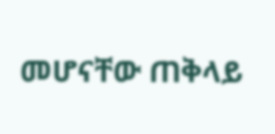መሆናቸው ጠቅላይ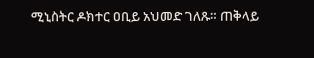ሚኒስትር ዶክተር ዐቢይ አህመድ ገለጹ። ጠቅላይ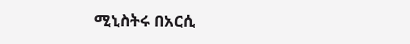ሚኒስትሩ በአርሲ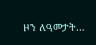ዞን ለዓመታት…